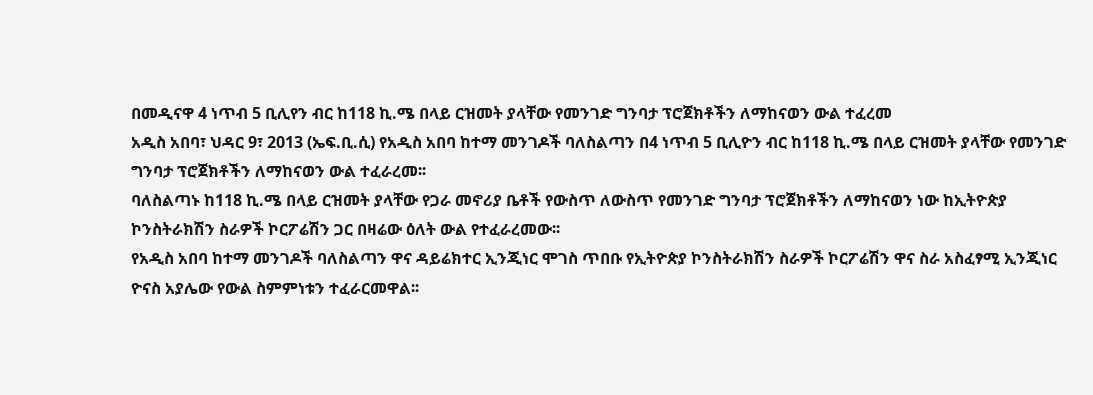በመዲናዋ 4 ነጥብ 5 ቢሊየን ብር ከ118 ኪ.ሜ በላይ ርዝመት ያላቸው የመንገድ ግንባታ ፕሮጀክቶችን ለማከናወን ውል ተፈረመ
አዲስ አበባ፣ ህዳር 9፣ 2013 (ኤፍ.ቢ.ሲ) የአዲስ አበባ ከተማ መንገዶች ባለስልጣን በ4 ነጥብ 5 ቢሊዮን ብር ከ118 ኪ.ሜ በላይ ርዝመት ያላቸው የመንገድ ግንባታ ፕሮጀክቶችን ለማከናወን ውል ተፈራረመ፡፡
ባለስልጣኑ ከ118 ኪ.ሜ በላይ ርዝመት ያላቸው የጋራ መኖሪያ ቤቶች የውስጥ ለውስጥ የመንገድ ግንባታ ፕሮጀክቶችን ለማከናወን ነው ከኢትዮጵያ ኮንስትራክሽን ስራዎች ኮርፖሬሽን ጋር በዛሬው ዕለት ውል የተፈራረመው፡፡
የአዲስ አበባ ከተማ መንገዶች ባለስልጣን ዋና ዳይሬክተር ኢንጂነር ሞገስ ጥበቡ የኢትዮጵያ ኮንስትራክሽን ስራዎች ኮርፖሬሽን ዋና ስራ አስፈፃሚ ኢንጂነር ዮናስ አያሌው የውል ስምምነቱን ተፈራርመዋል፡፡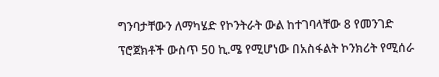ግንባታቸውን ለማካሄድ የኮንትራት ውል ከተገባላቸው 8 የመንገድ ፕሮጀክቶች ውስጥ 50 ኪ.ሜ የሚሆነው በአስፋልት ኮንክሪት የሚሰራ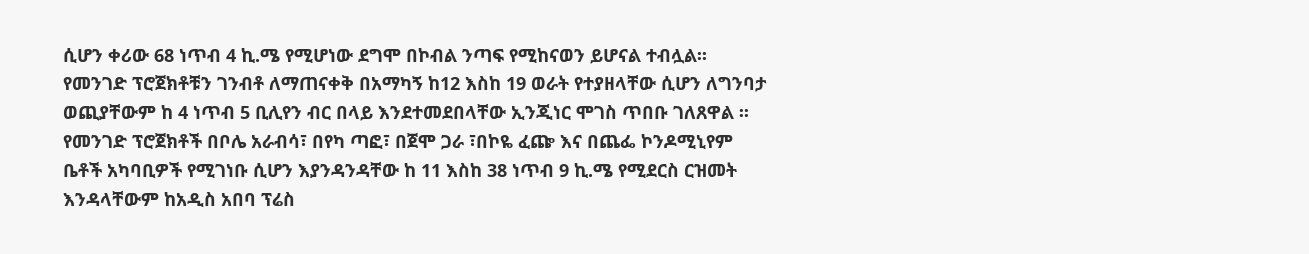ሲሆን ቀሪው 68 ነጥብ 4 ኪ.ሜ የሚሆነው ደግሞ በኮብል ንጣፍ የሚከናወን ይሆናል ተብሏል፡፡
የመንገድ ፕሮጀክቶቹን ገንብቶ ለማጠናቀቅ በአማካኝ ከ12 እስከ 19 ወራት የተያዘላቸው ሲሆን ለግንባታ ወጪያቸውም ከ 4 ነጥብ 5 ቢሊየን ብር በላይ እንደተመደበላቸው ኢንጂነር ሞገስ ጥበቡ ገለጸዋል ፡፡
የመንገድ ፕሮጀክቶች በቦሌ አራብሳ፣ በየካ ጣፎ፣ በጀሞ ጋራ ፣በኮዬ ፈጬ እና በጨፌ ኮንዶሚኒየም ቤቶች አካባቢዎች የሚገነቡ ሲሆን እያንዳንዳቸው ከ 11 እስከ 38 ነጥብ 9 ኪ.ሜ የሚደርስ ርዝመት እንዳላቸውም ከአዲስ አበባ ፕሬስ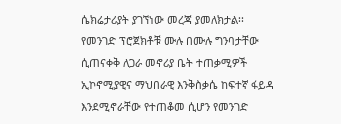ሴክሬታሪያት ያገኘነው መረጃ ያመለክታል፡፡
የመንገድ ፕሮጀክቶቹ ሙሉ በሙሉ ግንባታቸው ሲጠናቀቅ ለጋራ መኖሪያ ቤት ተጠቃሚዎች ኢኮኖሚያዊና ማህበራዊ እንቅስቃሴ ከፍተኛ ፋይዳ እንደሚኖራቸው የተጠቆመ ሲሆን የመንገድ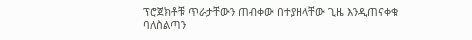ፕሮጀክቶቹ ጥራታቸውን ጠብቀው በተያዘላቸው ጊዜ እንዲጠናቀቁ ባለስልጣን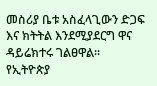መስሪያ ቤቱ አስፈላጊውን ድጋፍ እና ክትትል እንደሚያደርግ ዋና ዳይሬክተሩ ገልፀዋል፡፡
የኢትዮጵያ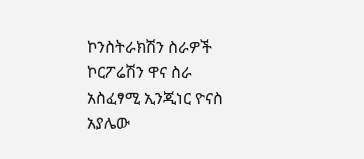ኮንስትራክሽን ስራዎች ኮርፖሬሽን ዋና ስራ አስፈፃሚ ኢንጂነር ዮናስ አያሌው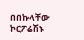በበኩላቸው ኮርፖሬሽኑ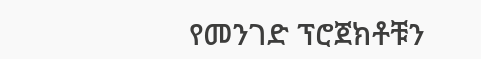የመንገድ ፕሮጀክቶቹን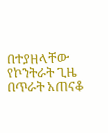በተያዘላቸው የኮንትራት ጊዜ በጥራት አጠናቆ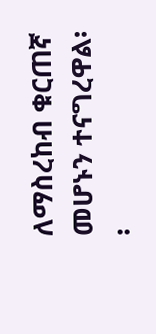ለማስረከብ ቁርጠኛ መሆኑን ተናግረዋል፡፡